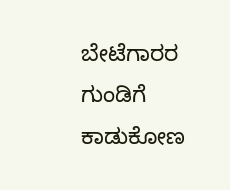ಬೇಟೆಗಾರರ ಗುಂಡಿಗೆ ಕಾಡುಕೋಣ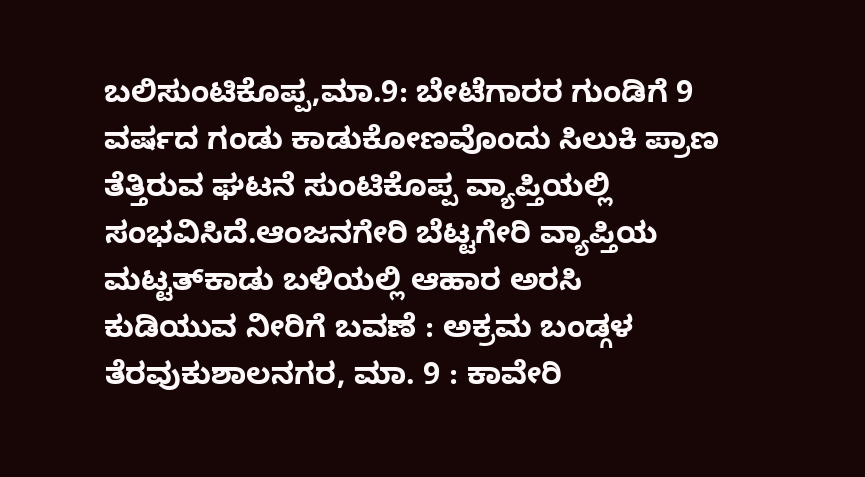ಬಲಿಸುಂಟಿಕೊಪ್ಪ,ಮಾ.9: ಬೇಟೆಗಾರರ ಗುಂಡಿಗೆ 9 ವರ್ಷದ ಗಂಡು ಕಾಡುಕೋಣವೊಂದು ಸಿಲುಕಿ ಪ್ರಾಣ ತೆತ್ತಿರುವ ಘಟನೆ ಸುಂಟಿಕೊಪ್ಪ ವ್ಯಾಪ್ತಿಯಲ್ಲಿ ಸಂಭವಿಸಿದೆ.ಆಂಜನಗೇರಿ ಬೆಟ್ಟಗೇರಿ ವ್ಯಾಪ್ತಿಯ ಮಟ್ಟತ್‍ಕಾಡು ಬಳಿಯಲ್ಲಿ ಆಹಾರ ಅರಸಿ
ಕುಡಿಯುವ ನೀರಿಗೆ ಬವಣೆ : ಅಕ್ರಮ ಬಂಡ್ಗಳ ತೆರವುಕುಶಾಲನಗರ, ಮಾ. 9 : ಕಾವೇರಿ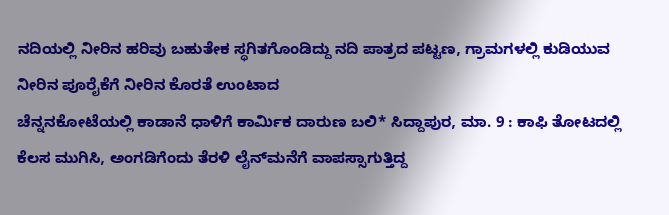ನದಿಯಲ್ಲಿ ನೀರಿನ ಹರಿವು ಬಹುತೇಕ ಸ್ಥಗಿತಗೊಂಡಿದ್ದು ನದಿ ಪಾತ್ರದ ಪಟ್ಟಣ, ಗ್ರಾಮಗಳಲ್ಲಿ ಕುಡಿಯುವ ನೀರಿನ ಪೂರೈಕೆಗೆ ನೀರಿನ ಕೊರತೆ ಉಂಟಾದ
ಚೆನ್ನನಕೋಟೆಯಲ್ಲಿ ಕಾಡಾನೆ ಧಾಳಿಗೆ ಕಾರ್ಮಿಕ ದಾರುಣ ಬಲಿ* ಸಿದ್ದಾಪುರ, ಮಾ. 9 : ಕಾಫಿ ತೋಟದಲ್ಲಿ ಕೆಲಸ ಮುಗಿಸಿ, ಅಂಗಡಿಗೆಂದು ತೆರಳಿ ಲೈನ್‍ಮನೆಗೆ ವಾಪಸ್ಸಾಗುತ್ತಿದ್ದ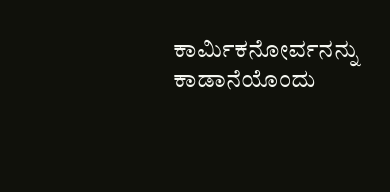ಕಾರ್ಮಿಕನೋರ್ವನನ್ನು ಕಾಡಾನೆಯೊಂದು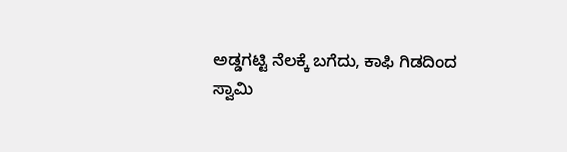ಅಡ್ಡಗಟ್ಟಿ ನೆಲಕ್ಕೆ ಬಗೆದು, ಕಾಫಿ ಗಿಡದಿಂದ
ಸ್ವಾಮಿ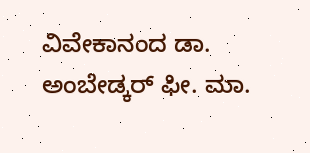ವಿವೇಕಾನಂದ ಡಾ. ಅಂಬೇಡ್ಕರ್ ಫೀ. ಮಾ.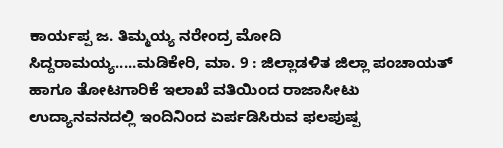ಕಾರ್ಯಪ್ಪ ಜ. ತಿಮ್ಮಯ್ಯ ನರೇಂದ್ರ ಮೋದಿ ಸಿದ್ದರಾಮಯ್ಯ.....ಮಡಿಕೇರಿ, ಮಾ. 9 : ಜಿಲ್ಲಾಡಳಿತ ಜಿಲ್ಲಾ ಪಂಚಾಯತ್ ಹಾಗೂ ತೋಟಗಾರಿಕೆ ಇಲಾಖೆ ವತಿಯಿಂದ ರಾಜಾಸೀಟು ಉದ್ಯಾನವನದಲ್ಲಿ ಇಂದಿನಿಂದ ಏರ್ಪಡಿಸಿರುವ ಫಲಪುಷ್ಪ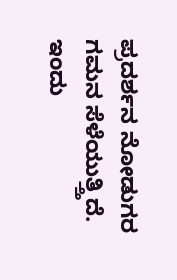ಪ್ರದರ್ಶನ ನೋಡುಗರ ಗಮನ ಸೆಳೆಯುತ್ತ್ತಿದೆ.
ಇಂದು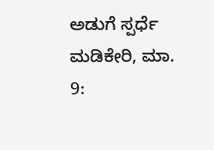ಅಡುಗೆ ಸ್ಪರ್ಧೆ ಮಡಿಕೇರಿ, ಮಾ. 9: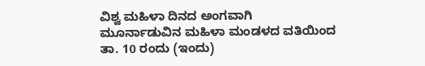ವಿಶ್ವ ಮಹಿಳಾ ದಿನದ ಅಂಗವಾಗಿ ಮೂರ್ನಾಡುವಿನ ಮಹಿಳಾ ಮಂಡಳದ ವತಿಯಿಂದ ತಾ. 10 ರಂದು (ಇಂದು)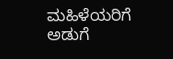ಮಹಿಳೆಯರಿಗೆ ಅಡುಗೆ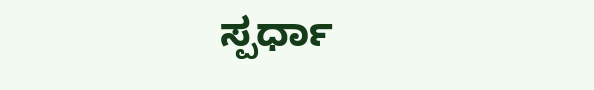ಸ್ಪರ್ಧಾ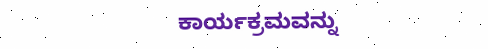ಕಾರ್ಯಕ್ರಮವನ್ನು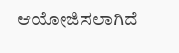ಆಯೋಜಿಸಲಾಗಿದೆ